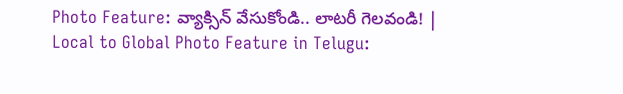Photo Feature: వ్యాక్సిన్‌ వేసుకోండి.. లాటరీ గెలవండి! | Local to Global Photo Feature in Telugu: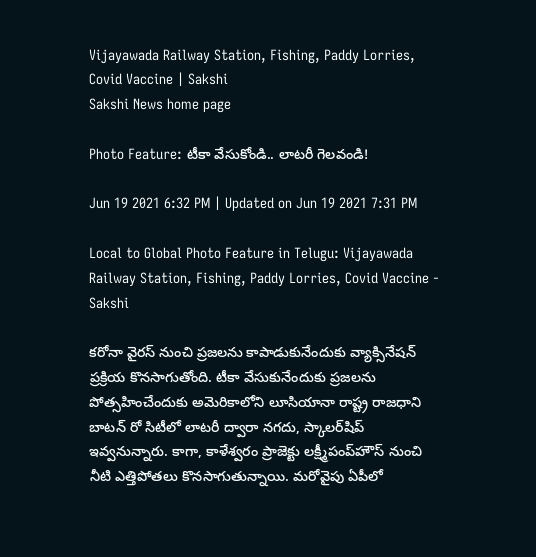Vijayawada Railway Station, Fishing, Paddy Lorries, Covid Vaccine | Sakshi
Sakshi News home page

Photo Feature: టీకా వేసుకోండి.. లాటరీ గెలవండి!

Jun 19 2021 6:32 PM | Updated on Jun 19 2021 7:31 PM

Local to Global Photo Feature in Telugu: Vijayawada Railway Station, Fishing, Paddy Lorries, Covid Vaccine - Sakshi

కరోనా వైరస్‌ నుంచి ప్రజలను కాపాడుకునేందుకు వ్యాక్సినేషన్‌ ప్రక్రియ కొనసాగుతోంది. టీకా వేసుకునేందుకు ప్రజలను పోత్సహించేందుకు అమెరికాలోని లూసియానా రాష్ట్ర రాజధాని బాటన్‌ రో సిటీలో లాటరీ ద్వారా నగదు, స్కాలర్‌షిప్‌ ఇవ్వనున్నారు. కాగా, కాళేశ్వరం ప్రాజెక్టు లక్ష్మీపంప్‌హౌస్‌ నుంచి నీటి ఎత్తిపోతలు కొనసాగుతున్నాయి. మరోవైపు ఏపీలో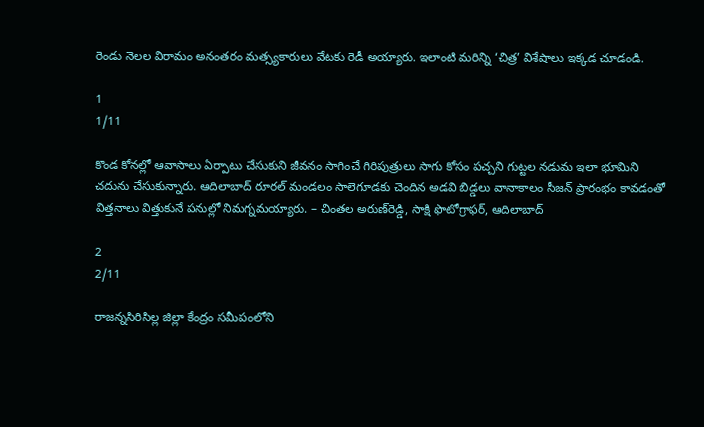రెండు నెలల విరామం అనంతరం మత్స్యకారులు వేటకు రెడీ అయ్యారు. ఇలాంటి మరిన్ని ‘చిత్ర’ విశేషాలు ఇక్కడ చూడండి.

1
1/11

కొండ కోనల్లో ఆవాసాలు ఏర్పాటు చేసుకుని జీవనం సాగించే గిరిపుత్రులు సాగు కోసం పచ్చని గుట్టల నడుమ ఇలా భూమిని చదును చేసుకున్నారు. ఆదిలాబాద్‌ రూరల్‌ మండలం సాలెగూడకు చెందిన అడవి బిడ్డలు వానాకాలం సీజన్‌ ప్రారంభం కావడంతో విత్తనాలు విత్తుకునే పనుల్లో నిమగ్నమయ్యారు. – చింతల అరుణ్‌రెడ్డి, సాక్షి ఫొటోగ్రాఫర్, ఆదిలాబాద్‌

2
2/11

రాజన్నసిరిసిల్ల జిల్లా కేంద్రం సమీపంలోని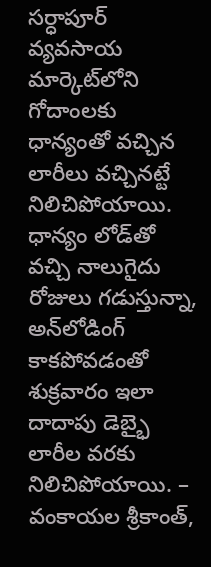సర్ధాపూర్‌ వ్యవసాయ మార్కెట్‌లోని గోదాంలకు ధాన్యంతో వచ్చిన లారీలు వచ్చినట్టే నిలిచిపోయాయి. ధాన్యం లోడ్‌తో వచ్చి నాలుగైదు రోజులు గడుస్తున్నా, అన్‌లోడింగ్‌ కాకపోవడంతో శుక్రవారం ఇలా దాదాపు డెబ్భై లారీల వరకు నిలిచిపోయాయి. – వంకాయల శ్రీకాంత్,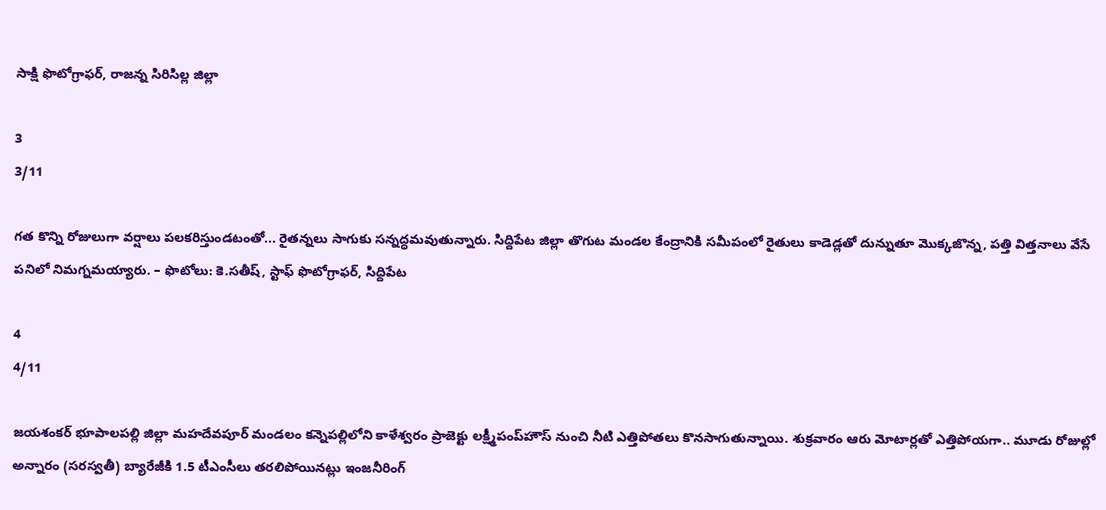సాక్షి ఫొటోగ్రాఫర్, రాజన్న సిరిసిల్ల జిల్లా

3
3/11

గత కొన్ని రోజులుగా వర్షాలు పలకరిస్తుండటంతో... రైతన్నలు సాగుకు సన్నద్ధమవుతున్నారు. సిద్దిపేట జిల్లా తొగుట మండల కేంద్రానికి సమీపంలో రైతులు కాడెడ్లతో దున్నుతూ మొక్కజొన్న, పత్తి విత్తనాలు వేసే పనిలో నిమగ్నమయ్యారు. – ఫొటోలు: కె.సతీష్, స్టాఫ్‌ ఫొటోగ్రాఫర్, సిద్దిపేట

4
4/11

జయశంకర్‌ భూపాలపల్లి జిల్లా మహదేవపూర్‌ మండలం కన్నెపల్లిలోని కాళేశ్వరం ప్రాజెక్టు లక్ష్మీపంప్‌హౌస్‌ నుంచి నీటి ఎత్తిపోతలు కొనసాగుతున్నాయి. శుక్రవారం ఆరు మోటార్లతో ఎత్తిపోయగా.. మూడు రోజుల్లో అన్నారం (సరస్వతీ) బ్యారేజీకి 1.5 టీఎంసీలు తరలిపోయినట్లు ఇంజనీరింగ్‌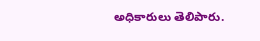అధికారులు తెలిపారు.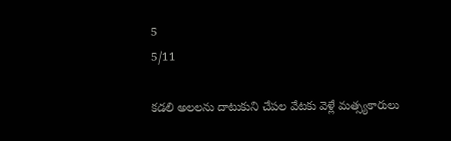5
5/11

కడలి అలలను దాటుకుని చేపల వేటకు వెళ్లే మత్స్యకారులు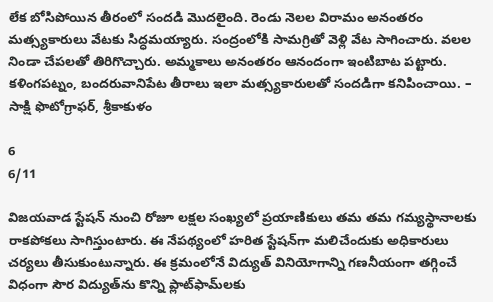లేక బోసిపోయిన తీరంలో సందడి మొదలైంది. రెండు నెలల విరామం అనంతరం మత్స్యకారులు వేటకు సిద్ధమయ్యారు. సంద్రంలోకి సామగ్రితో వెళ్లి వేట సాగించారు. వలల నిండా చేపలతో తిరిగొచ్చారు. అమ్మకాలు అనంతరం ఆనందంగా ఇంటిబాట పట్టారు. కళింగపట్నం, బందరువానిపేట తీరాలు ఇలా మత్స్యకారులతో సందడిగా కనిపించాయి. – సాక్షి ఫొటోగ్రాఫర్, శ్రీకాకుళం

6
6/11

విజయవాడ స్టేషన్‌ నుంచి రోజూ లక్షల సంఖ్యలో ప్రయాణికులు తమ తమ గమ్యస్థానాలకు రాకపోకలు సాగిస్తుంటారు. ఈ నేపథ్యంలో హరిత స్టేషన్‌గా మలిచేందుకు అధికారులు చర్యలు తీసుకుంటున్నారు. ఈ క్రమంలోనే విద్యుత్‌ వినియోగాన్ని గణనీయంగా తగ్గించే విధంగా సౌర విద్యుత్‌ను కొన్ని ప్లాట్‌ఫామ్‌లకు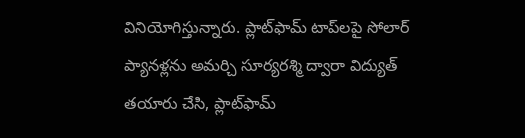వినియోగిస్తున్నారు. ప్లాట్‌ఫామ్‌ టాప్‌లపై సోలార్‌ ప్యానళ్లను అమర్చి సూర్యరశ్మి ద్వారా విద్యుత్‌ తయారు చేసి, ప్లాట్‌ఫామ్‌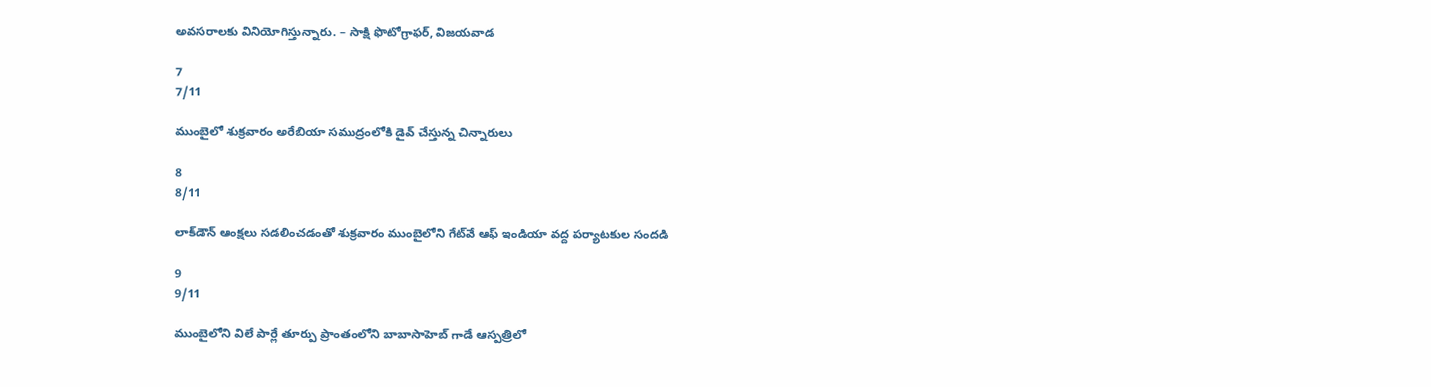అవసరాలకు వినియోగిస్తున్నారు. – సాక్షి ఫొటోగ్రాఫర్, విజయవాడ

7
7/11

ముంబైలో శుక్రవారం అరేబియా సముద్రంలోకి డైవ్‌ చేస్తున్న చిన్నారులు

8
8/11

లాక్‌డౌన్‌ ఆంక్షలు సడలించడంతో శుక్రవారం ముంబైలోని గేట్‌వే ఆఫ్‌ ఇండియా వద్ద పర్యాటకుల సందడి

9
9/11

ముంబైలోని విలే పార్లే తూర్పు ప్రాంతంలోని బాబాసాహెబ్‌ గాడే ఆస్పత్రిలో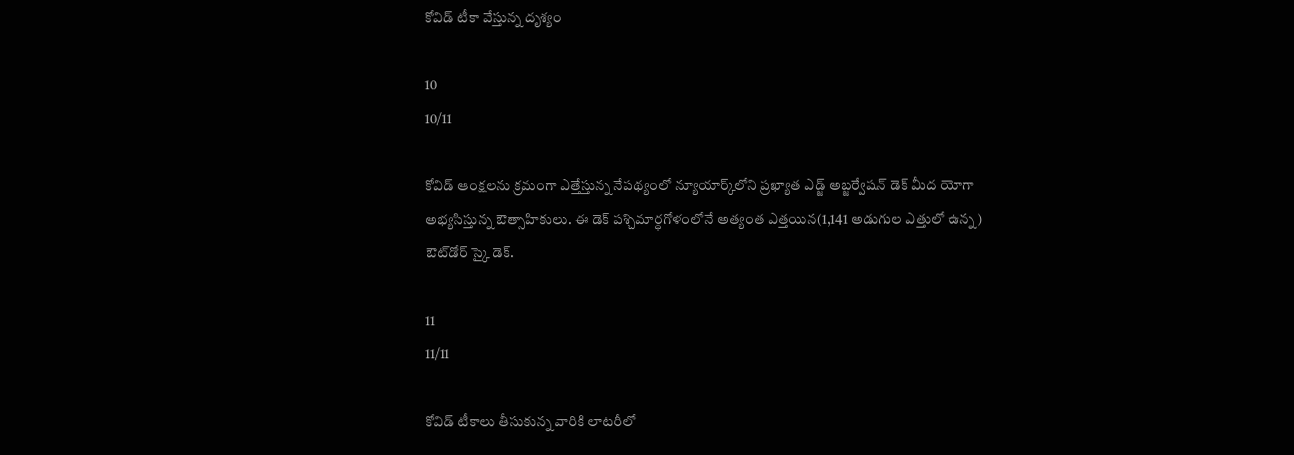కోవిడ్‌ టీకా వేస్తున్న దృశ్యం

10
10/11

కోవిడ్‌ ఆంక్షలను క్రమంగా ఎత్తేస్తున్న నేపథ్యంలో న్యూయార్క్‌లోని ప్రఖ్యాత ఎడ్జ్‌ అబ్జర్వేషన్‌ డెక్‌ మీద యోగా అభ్యసిస్తున్న ఔత్సాహికులు. ఈ డెక్‌ పశ్చిమార్ధగోళంలోనే అత్యంత ఎత్తయిన(1,141 అడుగుల ఎత్తులో ఉన్న) ఔట్‌డోర్‌ స్కై డెక్‌.

11
11/11

కోవిడ్‌ టీకాలు తీసుకున్న వారికి లాటరీలో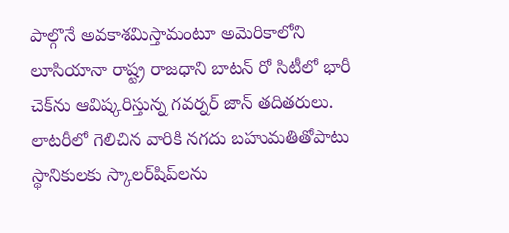పాల్గొనే అవకాశమిస్తామంటూ అమెరికాలోని లూసియానా రాష్ట్ర రాజధాని బాటన్‌ రో సిటీలో భారీ చెక్‌ను ఆవిష్కరిస్తున్న గవర్నర్‌ జాన్‌ తదితరులు. లాటరీలో గెలిచిన వారికి నగదు బహుమతితోపాటు స్థానికులకు స్కాలర్‌షిప్‌లను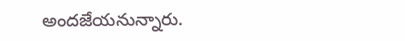అందజేయనున్నారు.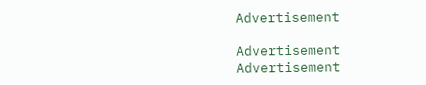Advertisement

Advertisement
Advertisement